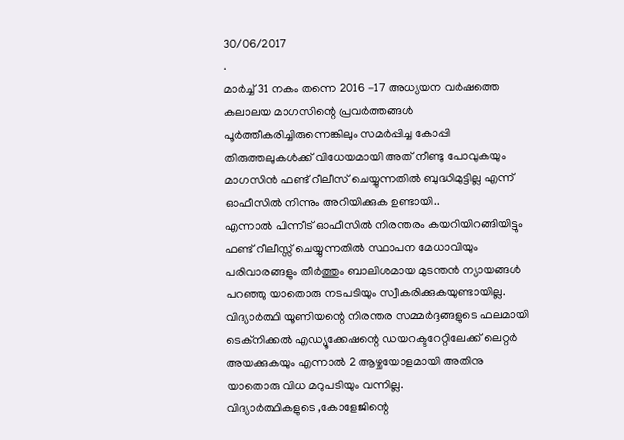30/06/2017
.
മാർച്ച് 31 നകം തന്നെ 2016 -17 അധ്യയന വർഷത്തെ കലാലയ മാഗസിന്റെ പ്രവർത്തങ്ങൾ പൂർത്തീകരിച്ചിരുന്നെങ്കിലും സമർപ്പിച്ച കോപ്പി തിരുത്തലുകൾക്ക് വിധേയമായി അത് നീണ്ടു പോവുകയും മാഗസിൻ ഫണ്ട് റീലീസ് ചെയ്യുന്നതിൽ ബുദ്ധിമുട്ടില്ല എന്ന് ഓഫീസിൽ നിന്നും അറിയിക്കുക ഉണ്ടായി..
എന്നാൽ പിന്നീട് ഓഫീസിൽ നിരന്തരം കയറിയിറങ്ങിയിട്ടും ഫണ്ട് റീലീസ്സ് ചെയ്യുന്നതിൽ സ്ഥാപന മേധാവിയും പരിവാരങ്ങളും തീർത്തും ബാലിശമായ മുടന്തൻ ന്യായങ്ങൾ പറഞ്ഞു യാതൊരു നടപടിയും സ്വീകരിക്കുകയുണ്ടായില്ല.
വിദ്യാർത്ഥി യൂണിയന്റെ നിരന്തര സമ്മർദ്ദങ്ങളുടെ ഫലമായി ടെക്നിക്കൽ എഡ്യൂക്കേഷന്റെ ഡയറക്ടറേറ്റിലേക്ക് ലെറ്റർ അയക്കുകയും എന്നാൽ 2 ആഴ്ചയോളമായി അതിനു യാതൊരു വിധ മറുപടിയും വന്നില്ല.
വിദ്യാർത്ഥികളുടെ ,കോളേജിന്റെ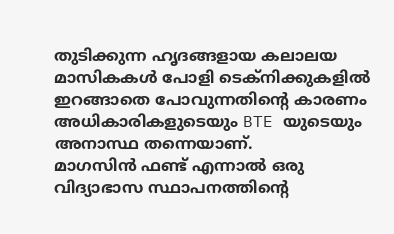തുടിക്കുന്ന ഹൃദങ്ങളായ കലാലയ മാസികകൾ പോളി ടെക്നിക്കുകളിൽ ഇറങ്ങാതെ പോവുന്നതിന്റെ കാരണം അധികാരികളുടെയും BTE യുടെയും അനാസ്ഥ തന്നെയാണ്.
മാഗസിൻ ഫണ്ട് എന്നാൽ ഒരു വിദ്യാഭാസ സ്ഥാപനത്തിന്റെ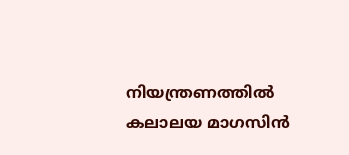നിയന്ത്രണത്തിൽ കലാലയ മാഗസിൻ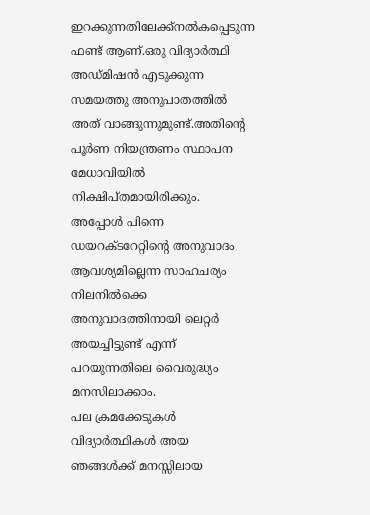ഇറക്കുന്നതിലേക്ക്നൽകപ്പെടുന്ന ഫണ്ട് ആണ്.ഒരു വിദ്യാർത്ഥി അഡ്മിഷൻ എടുക്കുന്ന സമയത്തു അനുപാതത്തിൽ അത് വാങ്ങുന്നുമുണ്ട്.അതിന്റെ പൂർണ നിയന്ത്രണം സ്ഥാപന മേധാവിയിൽ നിക്ഷിപ്തമായിരിക്കും.
അപ്പോൾ പിന്നെ ഡയറക്ടറേറ്റിന്റെ അനുവാദം ആവശ്യമില്ലെന്ന സാഹചര്യം നിലനിൽക്കെ അനുവാദത്തിനായി ലെറ്റർ അയച്ചിട്ടുണ്ട് എന്ന് പറയുന്നതിലെ വൈരുദ്ധ്യം മനസിലാക്കാം.
പല ക്രമക്കേടുകൾ വിദ്യാർത്ഥികൾ അയ ഞങ്ങൾക്ക് മനസ്സിലായ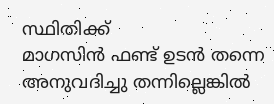സ്ഥിതിക്ക്
മാഗസിൻ ഫണ്ട് ഉടൻ തന്നെ അനുവദിച്ചു തന്നില്ലെങ്കിൽ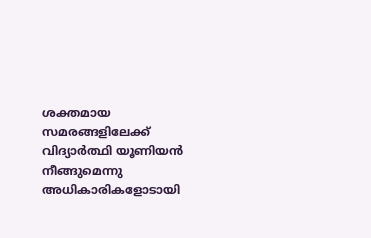ശക്തമായ സമരങ്ങളിലേക്ക് വിദ്യാർത്ഥി യൂണിയൻ നീങ്ങുമെന്നു അധികാരികളോടായി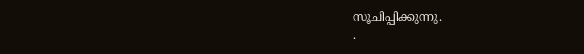സൂചിപ്പിക്കുന്നു.
.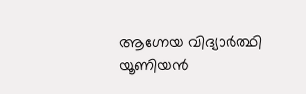ആഗ്നേയ വിദ്യാർത്ഥി യൂണിയൻ